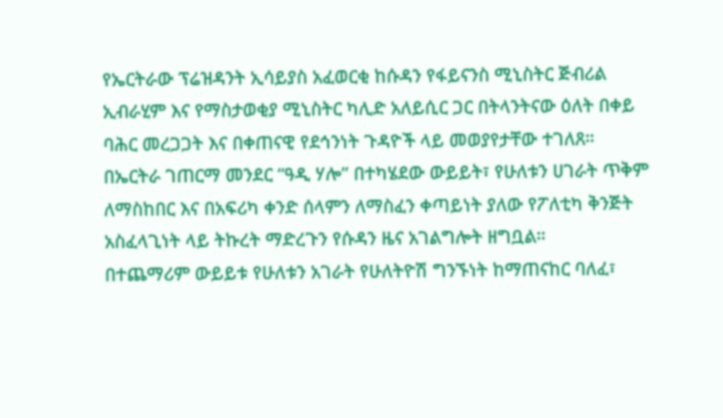የኤርትራው ፕሬዝዳንት ኢሳይያስ አፈወርቂ ከሱዳን የፋይናንስ ሚኒስትር ጅብሪል ኢብራሂም እና የማስታወቂያ ሚኒስትር ካሊድ አለይሲር ጋር በትላንትናው ዕለት በቀይ ባሕር መረጋጋት እና በቀጠናዊ የደኅንነት ጉዳዮች ላይ መወያየታቸው ተገለጸ።
በኤርትራ ገጠርማ መንደር “ዓዲ ሃሎ” በተካሄደው ውይይት፣ የሁለቱን ሀገራት ጥቅም ለማስከበር እና በአፍሪካ ቀንድ ሰላምን ለማስፈን ቀጣይነት ያለው የፖለቲካ ቅንጅት አስፈላጊነት ላይ ትኩረት ማድረጉን የሱዳን ዜና አገልግሎት ዘግቧል።
በተጨማሪም ውይይቱ የሁለቱን አገራት የሁለትዮሽ ግንኙነት ከማጠናከር ባለፈ፣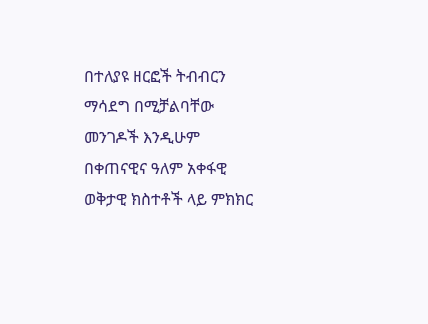በተለያዩ ዘርፎች ትብብርን ማሳደግ በሚቻልባቸው መንገዶች እንዲሁም በቀጠናዊና ዓለም አቀፋዊ ወቅታዊ ክስተቶች ላይ ምክክር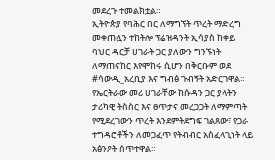መደረጉ ተመልክቷል።
ኢትዮጵያ የባሕር በር ለማግኘት ጥረት ማድረግ መቀጠሏን ተከትሎ ፕሬዝዳንት ኢሳያስ ከቀይ ባህር ዳርቻ ሀገራት ጋር ያለውን ግንኙነት ለማጠናከር እየሞከሩ ሲሆን በቅርቡም ወደ #ሳውዲ_አረቢያ እና ግብፅ ጉብኝት አድርገዋል።
የኤርትራው መሪ ሀገራቸው ከሱዳን ጋር ያላትን ታሪካዊ ትስስር እና ፀጥታና መረጋጋት ለማምጣት የሚደረገውን ጥረት እንደምትደግፍ ገልጸው፣ የጋራ ተግዳሮቶችን ለመጋፈጥ የትብብር አስፈላጊነት ላይ አፅንዖት ሰጥተዋል።